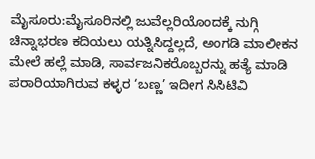ಮೈಸೂರು:ಮೈಸೂರಿನಲ್ಲಿ ಜುವೆಲ್ಲರಿಯೊಂದಕ್ಕೆ ನುಗ್ಗಿ ಚಿನ್ನಾಭರಣ ಕದಿಯಲು ಯತ್ನಿಸಿದ್ದಲ್ಲದೆ, ಅಂಗಡಿ ಮಾಲೀಕನ ಮೇಲೆ ಹಲ್ಲೆ ಮಾಡಿ, ಸಾರ್ವಜನಿಕರೊಬ್ಬರನ್ನು ಹತ್ಯೆ ಮಾಡಿ ಪರಾರಿಯಾಗಿರುವ ಕಳ್ಳರ ‘ಬಣ್ಣ’ ಇದೀಗ ಸಿಸಿಟಿವಿ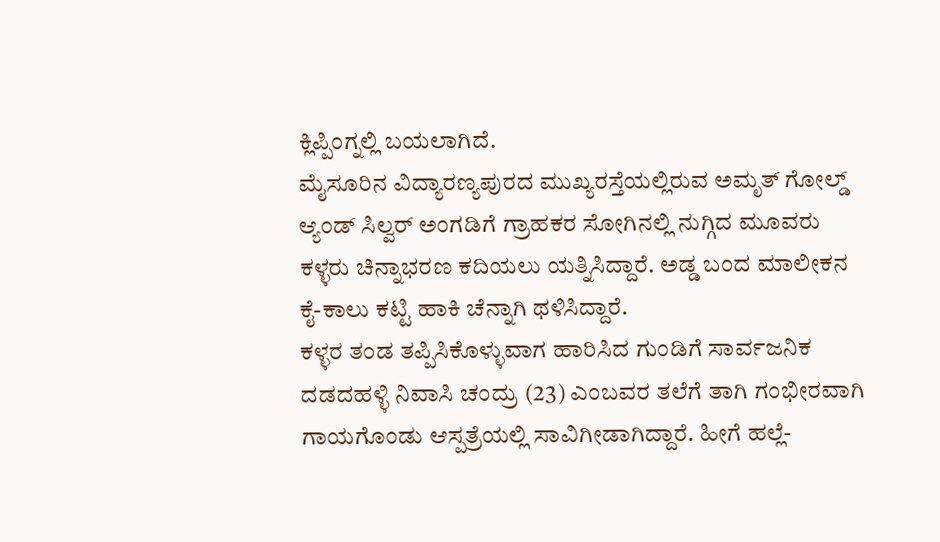ಕ್ಲಿಪ್ಪಿಂಗ್ನಲ್ಲಿ ಬಯಲಾಗಿದೆ.
ಮೈಸೂರಿನ ವಿದ್ಯಾರಣ್ಯಪುರದ ಮುಖ್ಯರಸ್ತೆಯಲ್ಲಿರುವ ಅಮೃತ್ ಗೋಲ್ಡ್ ಆ್ಯಂಡ್ ಸಿಲ್ವರ್ ಅಂಗಡಿಗೆ ಗ್ರಾಹಕರ ಸೋಗಿನಲ್ಲಿ ನುಗ್ಗಿದ ಮೂವರು ಕಳ್ಳರು ಚಿನ್ನಾಭರಣ ಕದಿಯಲು ಯತ್ನಿಸಿದ್ದಾರೆ. ಅಡ್ಡ ಬಂದ ಮಾಲೀಕನ ಕೈ-ಕಾಲು ಕಟ್ಟಿ ಹಾಕಿ ಚೆನ್ನಾಗಿ ಥಳಿಸಿದ್ದಾರೆ.
ಕಳ್ಳರ ತಂಡ ತಪ್ಪಿಸಿಕೊಳ್ಳುವಾಗ ಹಾರಿಸಿದ ಗುಂಡಿಗೆ ಸಾರ್ವಜನಿಕ ದಡದಹಳ್ಳಿ ನಿವಾಸಿ ಚಂದ್ರು (23) ಎಂಬವರ ತಲೆಗೆ ತಾಗಿ ಗಂಭೀರವಾಗಿ ಗಾಯಗೊಂಡು ಆಸ್ಪತ್ರೆಯಲ್ಲಿ ಸಾವಿಗೀಡಾಗಿದ್ದಾರೆ. ಹೀಗೆ ಹಲ್ಲೆ-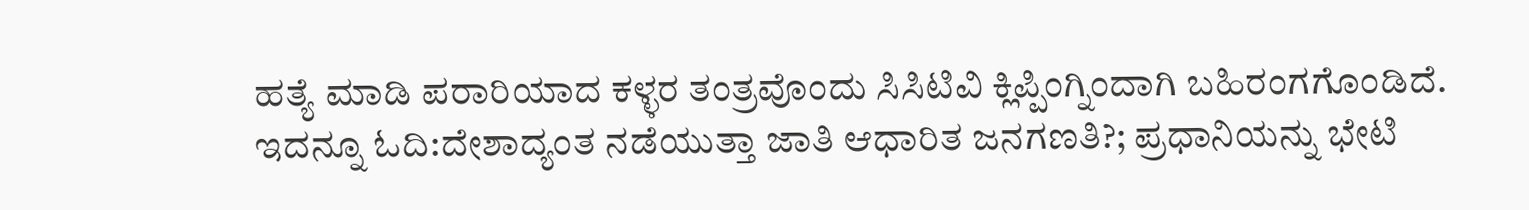ಹತ್ಯೆ ಮಾಡಿ ಪರಾರಿಯಾದ ಕಳ್ಳರ ತಂತ್ರವೊಂದು ಸಿಸಿಟಿವಿ ಕ್ಲಿಪ್ಪಿಂಗ್ನಿಂದಾಗಿ ಬಹಿರಂಗಗೊಂಡಿದೆ.
ಇದನ್ನೂ ಓದಿ:ದೇಶಾದ್ಯಂತ ನಡೆಯುತ್ತಾ ಜಾತಿ ಆಧಾರಿತ ಜನಗಣತಿ?; ಪ್ರಧಾನಿಯನ್ನು ಭೇಟಿ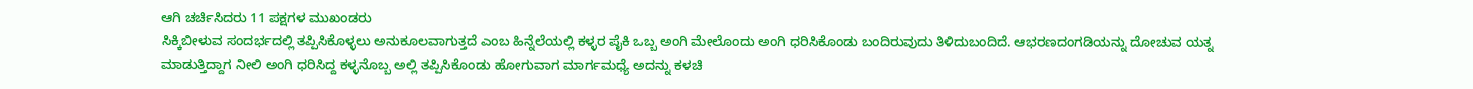ಆಗಿ ಚರ್ಚಿಸಿದರು 11 ಪಕ್ಷಗಳ ಮುಖಂಡರು
ಸಿಕ್ಕಿಬೀಳುವ ಸಂದರ್ಭದಲ್ಲಿ ತಪ್ಪಿಸಿಕೊಳ್ಳಲು ಅನುಕೂಲವಾಗುತ್ತದೆ ಎಂಬ ಹಿನ್ನೆಲೆಯಲ್ಲಿ ಕಳ್ಳರ ಪೈಕಿ ಒಬ್ಬ ಅಂಗಿ ಮೇಲೊಂದು ಅಂಗಿ ಧರಿಸಿಕೊಂಡು ಬಂದಿರುವುದು ತಿಳಿದುಬಂದಿದೆ. ಆಭರಣದಂಗಡಿಯನ್ನು ದೋಚುವ ಯತ್ನ ಮಾಡುತ್ತಿದ್ದಾಗ ನೀಲಿ ಅಂಗಿ ಧರಿಸಿದ್ದ ಕಳ್ಳನೊಬ್ಬ ಅಲ್ಲಿ ತಪ್ಪಿಸಿಕೊಂಡು ಹೋಗುವಾಗ ಮಾರ್ಗಮಧ್ಯೆ ಅದನ್ನು ಕಳಚಿ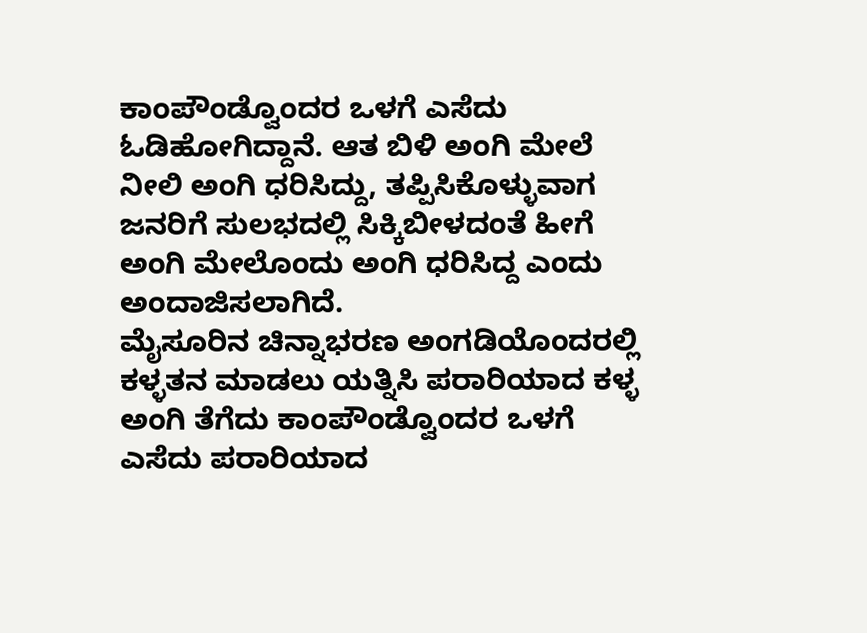ಕಾಂಪೌಂಡ್ವೊಂದರ ಒಳಗೆ ಎಸೆದು ಓಡಿಹೋಗಿದ್ದಾನೆ. ಆತ ಬಿಳಿ ಅಂಗಿ ಮೇಲೆ ನೀಲಿ ಅಂಗಿ ಧರಿಸಿದ್ದು, ತಪ್ಪಿಸಿಕೊಳ್ಳುವಾಗ ಜನರಿಗೆ ಸುಲಭದಲ್ಲಿ ಸಿಕ್ಕಿಬೀಳದಂತೆ ಹೀಗೆ ಅಂಗಿ ಮೇಲೊಂದು ಅಂಗಿ ಧರಿಸಿದ್ದ ಎಂದು ಅಂದಾಜಿಸಲಾಗಿದೆ.
ಮೈಸೂರಿನ ಚಿನ್ನಾಭರಣ ಅಂಗಡಿಯೊಂದರಲ್ಲಿ ಕಳ್ಳತನ ಮಾಡಲು ಯತ್ನಿಸಿ ಪರಾರಿಯಾದ ಕಳ್ಳ ಅಂಗಿ ತೆಗೆದು ಕಾಂಪೌಂಡ್ವೊಂದರ ಒಳಗೆ ಎಸೆದು ಪರಾರಿಯಾದ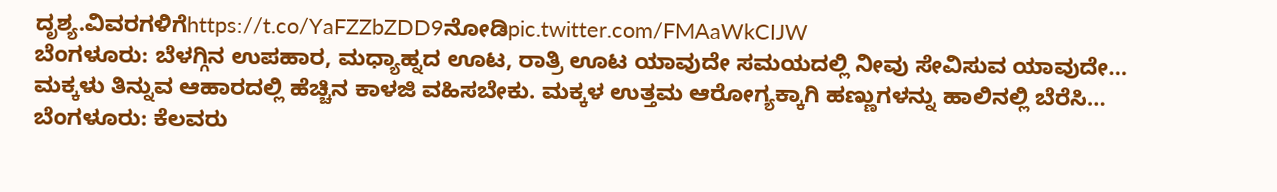ದೃಶ್ಯ.ವಿವರಗಳಿಗೆhttps://t.co/YaFZZbZDD9ನೋಡಿpic.twitter.com/FMAaWkCIJW
ಬೆಂಗಳೂರು: ಬೆಳಗ್ಗಿನ ಉಪಹಾರ, ಮಧ್ಯಾಹ್ನದ ಊಟ, ರಾತ್ರಿ ಊಟ ಯಾವುದೇ ಸಮಯದಲ್ಲಿ ನೀವು ಸೇವಿಸುವ ಯಾವುದೇ…
ಮಕ್ಕಳು ತಿನ್ನುವ ಆಹಾರದಲ್ಲಿ ಹೆಚ್ಚಿನ ಕಾಳಜಿ ವಹಿಸಬೇಕು. ಮಕ್ಕಳ ಉತ್ತಮ ಆರೋಗ್ಯಕ್ಕಾಗಿ ಹಣ್ಣುಗಳನ್ನು ಹಾಲಿನಲ್ಲಿ ಬೆರೆಸಿ…
ಬೆಂಗಳೂರು: ಕೆಲವರು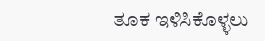ತೂಕ ಇಳಿಸಿಕೊಳ್ಳಲು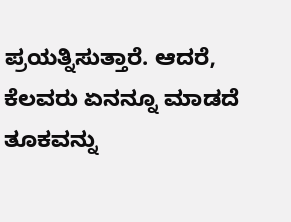ಪ್ರಯತ್ನಿಸುತ್ತಾರೆ. ಆದರೆ, ಕೆಲವರು ಏನನ್ನೂ ಮಾಡದೆ ತೂಕವನ್ನು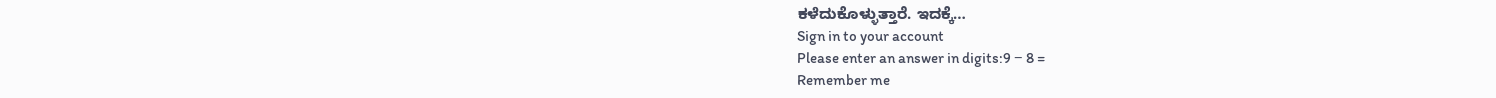ಕಳೆದುಕೊಳ್ಳುತ್ತಾರೆ. ಇದಕ್ಕೆ…
Sign in to your account
Please enter an answer in digits:9 − 8 =
Remember me